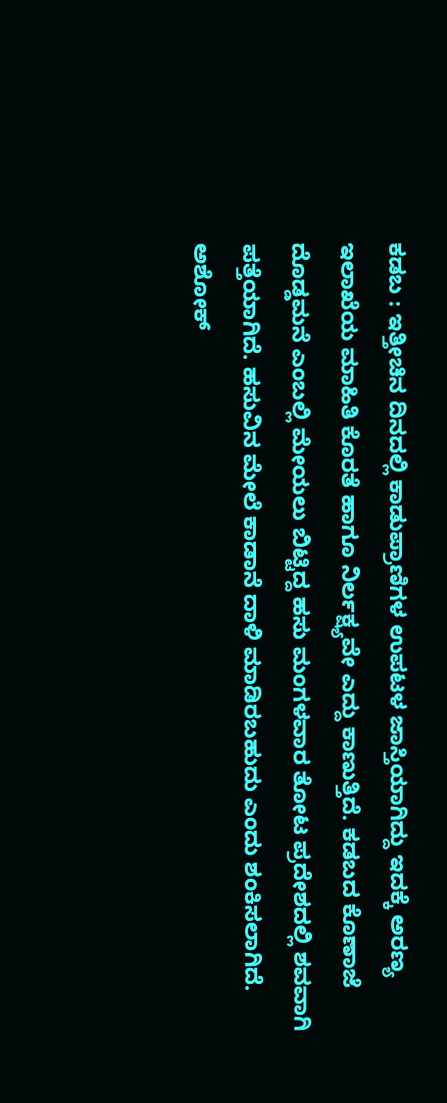ಕಡಬ : ಇತ್ತೀಚಿನ ದಿನದಲ್ಲಿ ಕಾಡುಪ್ರಾಣಿಗಳ ಉಪಟಳ ಜಾಸ್ತಿಯಾಗಿದ್ದು ಇದಕ್ಕೆ ಅರಣ್ಯ ಇಲಾಖೆಯ ಮಾಹಿತಿ ಕೊರತೆ ಹಾಗೂ ನಿರ್ಲಕ್ಷ್ಯವೇ ಎದ್ದು ಕಾಣುತ್ತಿದೆ. ಕಡಬದ ಕೊಣಾಜೆ ದೊಡ್ಡಮನೆ ಎಂಬಲ್ಲಿ ಮೇಯಲು ಬಿಟ್ಟಿದ್ದ ಹಸು ಮಂಗಳವಾರ ತೋಟ ಪ್ರದೇಶದಲ್ಲಿ ಶವವಾಗಿ ಪತ್ತೆಯಾಗಿದೆ. ಹಸುವಿನ ಮೇಲೆ ಕಾಡಾನೆ ದಾಳಿ ಮಾಡಿರಬಹುದು ಎಂದು ಶಂಕಿಸಲಾಗಿದೆ.
ಅಶೋಕ್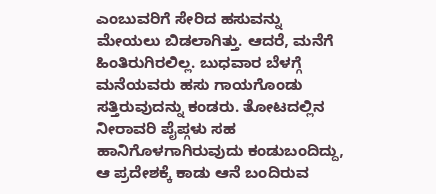ಎಂಬುವರಿಗೆ ಸೇರಿದ ಹಸುವನ್ನು ಮೇಯಲು ಬಿಡಲಾಗಿತ್ತು. ಆದರೆ, ಮನೆಗೆ ಹಿಂತಿರುಗಿರಲಿಲ್ಲ. ಬುಧವಾರ ಬೆಳಗ್ಗೆ ಮನೆಯವರು ಹಸು ಗಾಯಗೊಂಡು ಸತ್ತಿರುವುದನ್ನು ಕಂಡರು. ತೋಟದಲ್ಲಿನ ನೀರಾವರಿ ಪೈಪ್ಗಳು ಸಹ ಹಾನಿಗೊಳಗಾಗಿರುವುದು ಕಂಡುಬಂದಿದ್ದು, ಆ ಪ್ರದೇಶಕ್ಕೆ ಕಾಡು ಆನೆ ಬಂದಿರುವ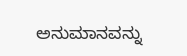ಅನುಮಾನವನ್ನು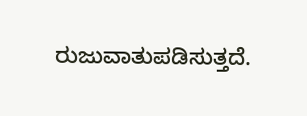ರುಜುವಾತುಪಡಿಸುತ್ತದೆ.